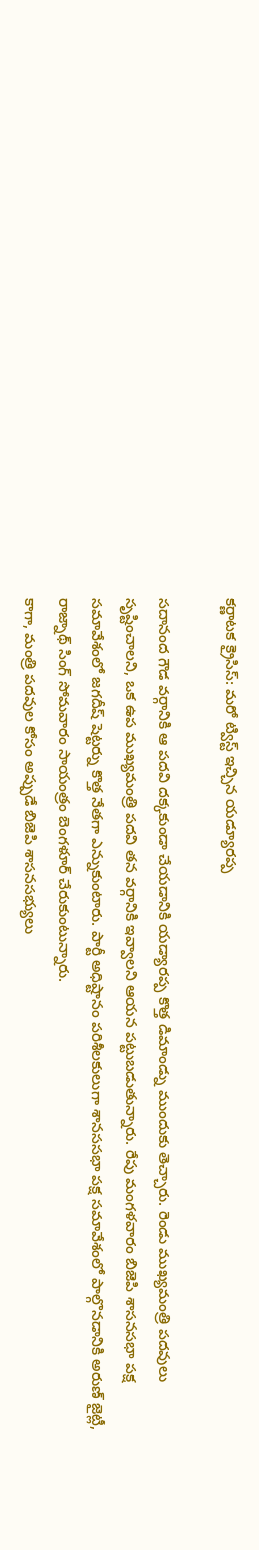కర్ణాటక క్రైసిస్: మరో ట్విస్ట్ ఇచ్చిన యడ్యూరప్ప

సదానంద గౌడ వర్గానికి ఆ పదవి దక్కకుండా చేయడానికి యడ్యారప్ప కొత్త డిమాండ్ను ముందుకు తెచ్చారు. రెండు ముఖ్యమంత్రి పదవులు సృష్టించాలని, ఒక ఉప ముఖ్యమంత్రి పదవి తన వర్గానికి ఇవ్వాలని ఆయన పట్టుబడుతున్నారు. రేపు మంగళవారం బిజెపి శాసనసభా పక్ష సమావేశంలో జగదీష్ షెట్టర్ను కొత్త నేతగా ఎన్నుకుంటారు. పార్టీ అధిష్టానం పరిశీలకులుగా శానససభా పక్ష సమావేశంలో పాల్గొనడానికి అరుణ్ జైట్లీ, రాజ్నాథ్ సింగ్ సోమవారం సాయంత్రం బెంగళూర్ చేరుకుంటున్నారు.
కాగా, మంత్రి పదవుల కోసం అప్పుడే బిజెపి శాసనసభ్యులు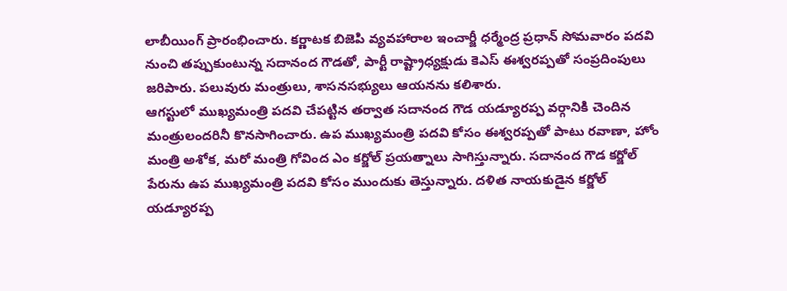లాబీయింగ్ ప్రారంభించారు. కర్ణాటక బిజెపి వ్యవహారాల ఇంచార్జీ ధర్మేంద్ర ప్రధాన్ సోమవారం పదవి నుంచి తప్పుకుంటున్న సదానంద గౌడతో, పార్టీ రాష్ట్రాధ్యక్షుడు కెఎస్ ఈశ్వరప్పతో సంప్రదింపులు జరిపారు. పలువురు మంత్రులు, శాసనసభ్యులు ఆయనను కలిశారు.
ఆగస్టులో ముఖ్యమంత్రి పదవి చేపట్టిన తర్వాత సదానంద గౌడ యడ్యూరప్ప వర్గానికి చెందిన మంత్రులందరినీ కొనసాగించారు. ఉప ముఖ్యమంత్రి పదవి కోసం ఈశ్వరప్పతో పాటు రవాణా, హోం మంత్రి అశోక, మరో మంత్రి గోవింద ఎం కర్జోల్ ప్రయత్నాలు సాగిస్తున్నారు. సదానంద గౌడ కర్జోల్ పేరును ఉప ముఖ్యమంత్రి పదవి కోసం ముందుకు తెస్తున్నారు. దళిత నాయకుడైన కర్జోల్ యడ్యూరప్ప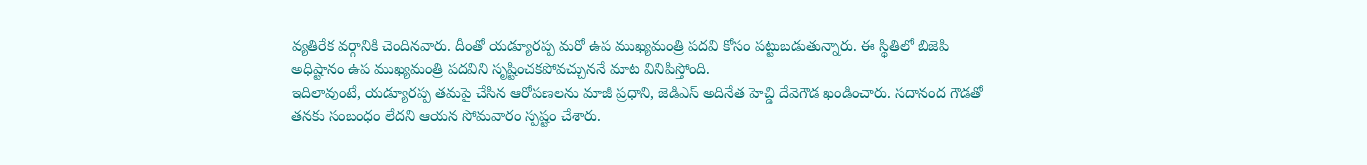వ్యతిరేక వర్గానికి చెందినవారు. దీంతో యడ్యూరప్ప మరో ఉప ముఖ్యమంత్రి పదవి కోసం పట్టుబడుతున్నారు. ఈ స్థితిలో బిజెపి అధిష్టానం ఉప ముఖ్యమంత్రి పదవిని సృష్టించకపోవచ్చుననే మాట వినిపిస్తోంది.
ఇదిలావుంటే, యడ్యూరప్ప తమపై చేసిన ఆరోపణలను మాజీ ప్రధాని, జెడిఎస్ అదినేత హెచ్డి దేవెగౌడ ఖండించారు. సదానంద గౌడతో తనకు సంబంధం లేదని ఆయన సోమవారం స్పష్టం చేశారు.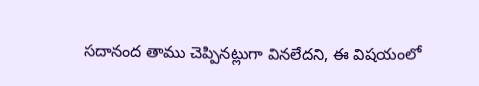సదానంద తాము చెప్పినట్లుగా వినలేదని, ఈ విషయంలో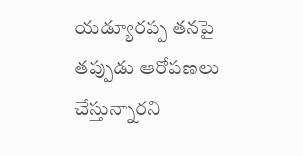యడ్యూరప్ప తనపై తప్పుడు ఆరోపణలు చేస్తున్నారని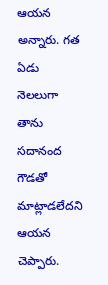ఆయన అన్నారు. గత ఏడు నెలలుగా తాను సదానంద గౌడతో మాట్లాడలేదని ఆయన చెప్పారు.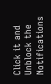Click it and Unblock the Notifications